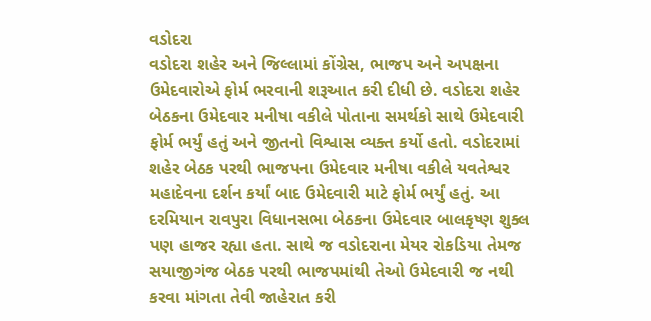વડોદરા
વડોદરા શહેર અને જિલ્લામાં કોંગ્રેસ, ભાજપ અને અપક્ષના ઉમેદવારોએ ફોર્મ ભરવાની શરૂઆત કરી દીધી છે. વડોદરા શહેર બેઠકના ઉમેદવાર મનીષા વકીલે પોતાના સમર્થકો સાથે ઉમેદવારી ફોર્મ ભર્યું હતું અને જીતનો વિશ્વાસ વ્યક્ત કર્યો હતો. વડોદરામાં શહેર બેઠક પરથી ભાજપના ઉમેદવાર મનીષા વકીલે યવતેશ્વર મહાદેવના દર્શન કર્યાં બાદ ઉમેદવારી માટે ફોર્મ ભર્યું હતું. આ દરમિયાન રાવપુરા વિધાનસભા બેઠકના ઉમેદવાર બાલકૃષ્ણ શુક્લ પણ હાજર રહ્યા હતા. સાથે જ વડોદરાના મેયર રોકડિયા તેમજ સયાજીગંજ બેઠક પરથી ભાજપમાંથી તેઓ ઉમેદવારી જ નથી કરવા માંગતા તેવી જાહેરાત કરી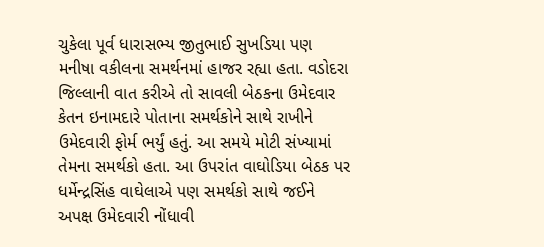ચુકેલા પૂર્વ ધારાસભ્ય જીતુભાઈ સુખડિયા પણ મનીષા વકીલના સમર્થનમાં હાજર રહ્યા હતા. વડોદરા જિલ્લાની વાત કરીએ તો સાવલી બેઠકના ઉમેદવાર કેતન ઇનામદારે પોતાના સમર્થકોને સાથે રાખીને ઉમેદવારી ફોર્મ ભર્યું હતું. આ સમયે મોટી સંખ્યામાં તેમના સમર્થકો હતા. આ ઉપરાંત વાઘોડિયા બેઠક પર ધર્મેન્દ્રસિંહ વાઘેલાએ પણ સમર્થકો સાથે જઈને અપક્ષ ઉમેદવારી નોંધાવી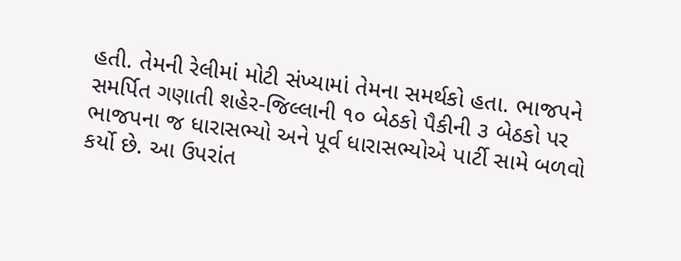હતી. તેમની રેલીમાં મોટી સંખ્યામાં તેમના સમર્થકો હતા. ભાજપને સમર્પિત ગણાતી શહેર-જિલ્લાની ૧૦ બેઠકો પૈકીની ૩ બેઠકો પર ભાજપના જ ધારાસભ્યો અને પૂર્વ ધારાસભ્યોએ પાર્ટી સામે બળવો કર્યો છે. આ ઉપરાંત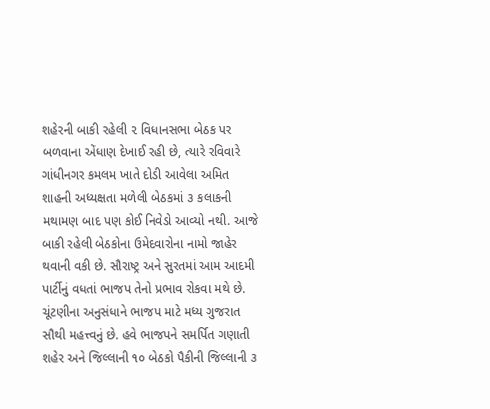શહેરની બાકી રહેલી ૨ વિધાનસભા બેઠક પર બળવાના એંધાણ દેખાઈ રહી છે, ત્યારે રવિવારે ગાંધીનગર કમલમ ખાતે દોડી આવેલા અમિત શાહની અધ્યક્ષતા મળેલી બેઠકમાં ૩ કલાકની મથામણ બાદ પણ કોઈ નિવેડો આવ્યો નથી. આજે બાકી રહેલી બેઠકોના ઉમેદવારોના નામો જાહેર થવાની વકી છે. સૌરાષ્ટ્ર અને સુરતમાં આમ આદમી પાર્ટીનું વધતાં ભાજપ તેનો પ્રભાવ રોકવા મથે છે. ચૂંટણીના અનુસંધાને ભાજપ માટે મધ્ય ગુજરાત સૌથી મહત્ત્વનું છે. હવે ભાજપને સમર્પિત ગણાતી શહેર અને જિલ્લાની ૧૦ બેઠકો પૈકીની જિલ્લાની ૩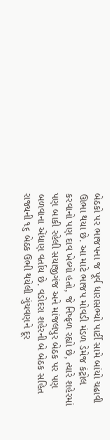બેઠકો પર ભાજપના જ પૂર્વ ધારાસભ્યો પાર્ટી સામે બાંયો ચઢાવી ઊભા થયા છે. આ માટે ભાજપ મોવડી મંડળ ડેમેજ કંટ્રોલ કરવાનો પણ દાવ ખેલ્યો હતો, જે નિષ્ફળ રહ્યો છે, ત્યારે શહેરમાં પણ બાકી રહેલી સયાજીગંજ અને માંજલપુર બેઠક પર પણ બળવાના એંધાણ વર્તાય છે. વડોદરા શહેરની બે બેઠક સહિત રાજ્યની ૧૬ બેઠક ઉભી થયેલી ગુંચવણને દૂર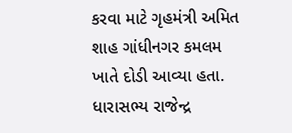કરવા માટે ગૃહમંત્રી અમિત શાહ ગાંધીનગર કમલમ ખાતે દોડી આવ્યા હતા. ધારાસભ્ય રાજેન્દ્ર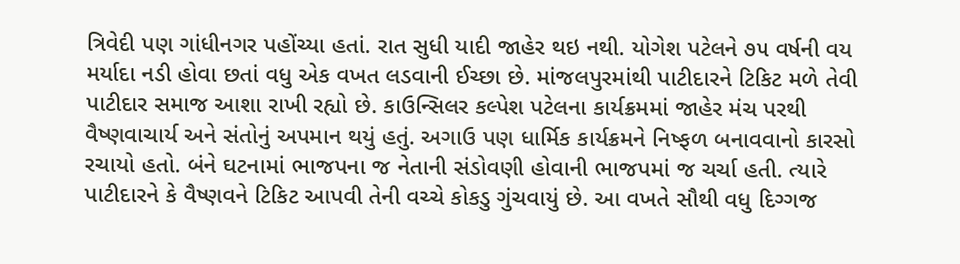ત્રિવેદી પણ ગાંધીનગર પહોંચ્યા હતાં. રાત સુધી યાદી જાહેર થઇ નથી. યોગેશ પટેલને ૭૫ વર્ષની વય મર્યાદા નડી હોવા છતાં વધુ એક વખત લડવાની ઈચ્છા છે. માંજલપુરમાંથી પાટીદારને ટિકિટ મળે તેવી પાટીદાર સમાજ આશા રાખી રહ્યો છે. કાઉન્સિલર કલ્પેશ પટેલના કાર્યક્રમમાં જાહેર મંચ પરથી વૈષ્ણવાચાર્ય અને સંતોનું અપમાન થયું હતું. અગાઉ પણ ધાર્મિક કાર્યક્રમને નિષ્ફળ બનાવવાનો કારસો રચાયો હતો. બંને ઘટનામાં ભાજપના જ નેતાની સંડોવણી હોવાની ભાજપમાં જ ચર્ચા હતી. ત્યારે પાટીદારને કે વૈષ્ણવને ટિકિટ આપવી તેની વચ્ચે કોકડુ ગુંચવાયું છે. આ વખતે સૌથી વધુ દિગ્ગજ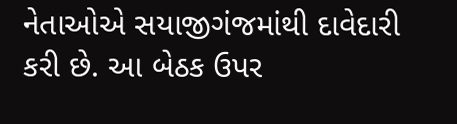નેતાઓએ સયાજીગંજમાંથી દાવેદારી કરી છે. આ બેઠક ઉપર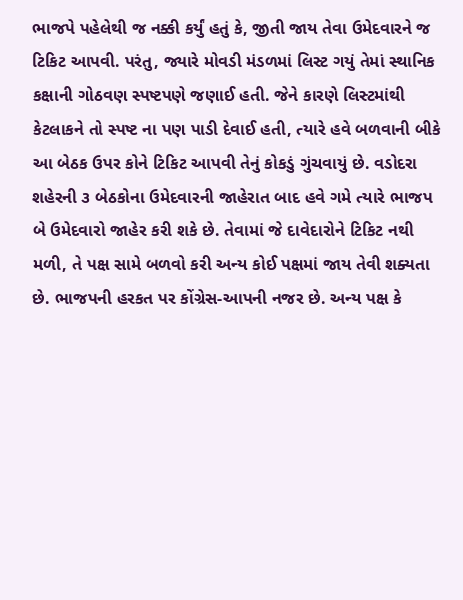ભાજપે પહેલેથી જ નક્કી કર્યું હતું કે, જીતી જાય તેવા ઉમેદવારને જ ટિકિટ આપવી. પરંતુ, જ્યારે મોવડી મંડળમાં લિસ્ટ ગયું તેમાં સ્થાનિક કક્ષાની ગોઠવણ સ્પષ્ટપણે જણાઈ હતી. જેને કારણે લિસ્ટમાંથી કેટલાકને તો સ્પષ્ટ ના પણ પાડી દેવાઈ હતી, ત્યારે હવે બળવાની બીકે આ બેઠક ઉપર કોને ટિકિટ આપવી તેનું કોકડું ગુંચવાયું છે. વડોદરા શહેરની ૩ બેઠકોના ઉમેદવારની જાહેરાત બાદ હવે ગમે ત્યારે ભાજપ બે ઉમેદવારો જાહેર કરી શકે છે. તેવામાં જે દાવેદારોને ટિકિટ નથી મળી, તે પક્ષ સામે બળવો કરી અન્ય કોઈ પક્ષમાં જાય તેવી શક્યતા છે. ભાજપની હરકત પર કોંગ્રેસ-આપની નજર છે. અન્ય પક્ષ કે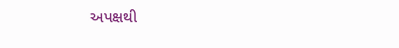અપક્ષથી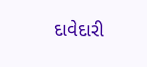દાવેદારી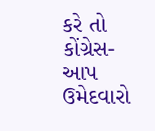કરે તો કોંગ્રેસ-આપ ઉમેદવારો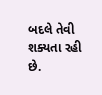બદલે તેવી શક્યતા રહી છે.